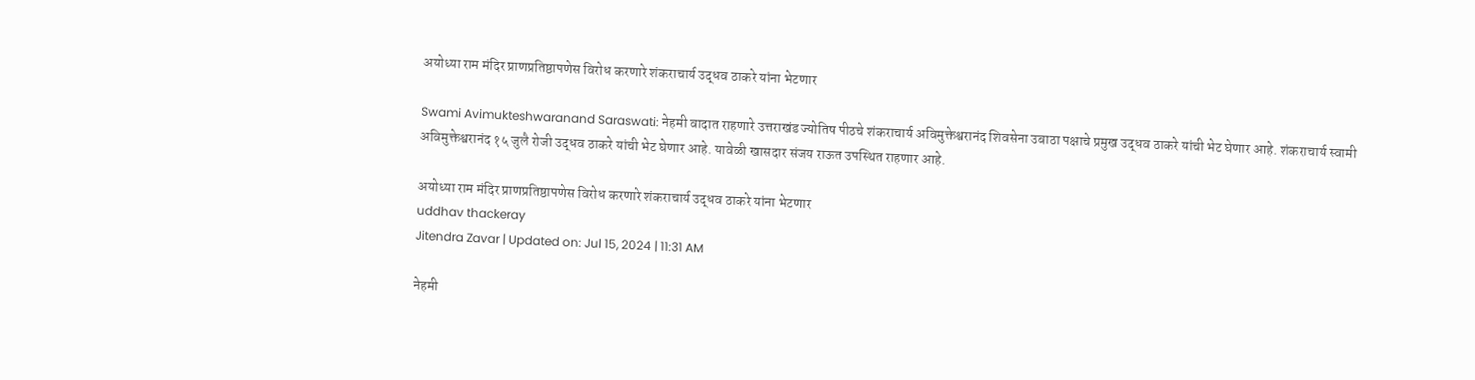अयोध्या राम मंदिर प्राणप्रतिष्ठापणेस विरोध करणारे शंकराचार्य उद्धव ठाकरे यांना भेटणार

Swami Avimukteshwaranand Saraswati: नेहमी वादात राहणारे उत्तराखंड ज्योतिष पीठचे शंकराचार्य अविमुक्तेश्वरानंद शिवसेना उबाठा पक्षाचे प्रमुख उद्धव ठाकरे यांची भेट घेणार आहे. शंकराचार्य स्वामी अविमुक्तेश्वरानंद १५ जुलै रोजी उद्धव ठाकरे यांची भेट घेणार आहे. यावेळी खासदार संजय राऊत उपस्थित राहणार आहे.

अयोध्या राम मंदिर प्राणप्रतिष्ठापणेस विरोध करणारे शंकराचार्य उद्धव ठाकरे यांना भेटणार
uddhav thackeray
Jitendra Zavar | Updated on: Jul 15, 2024 | 11:31 AM

नेहमी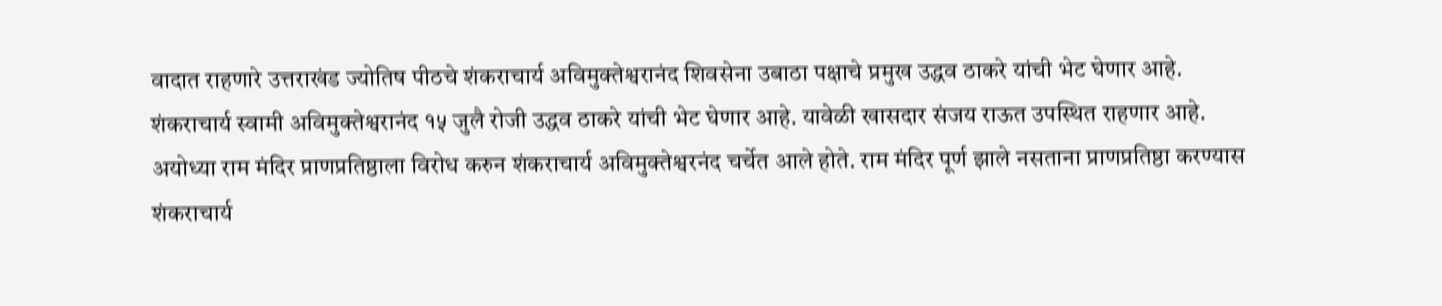वादात राहणारे उत्तराखंड ज्योतिष पीठचे शंकराचार्य अविमुक्तेश्वरानंद शिवसेना उबाठा पक्षाचे प्रमुख उद्धव ठाकरे यांची भेट घेणार आहे. शंकराचार्य स्वामी अविमुक्तेश्वरानंद १५ जुलै रोजी उद्धव ठाकरे यांची भेट घेणार आहे. यावेळी खासदार संजय राऊत उपस्थित राहणार आहे. अयोध्या राम मंदिर प्राणप्रतिष्ठाला विरोध करुन शंकराचार्य अविमुक्तेश्वरनंद चर्चेत आले होते. राम मंदिर पूर्ण झाले नसताना प्राणप्रतिष्ठा करण्यास शंकराचार्य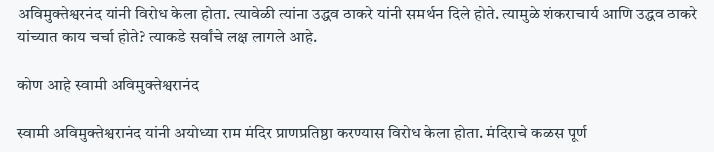अविमुक्तेश्वरनंद यांनी विरोध केला होता. त्यावेळी त्यांना उद्धव ठाकरे यांनी समर्थन दिले होते. त्यामुळे शंकराचार्य आणि उद्धव ठाकरे यांच्यात काय चर्चा होते? त्याकडे सर्वांचे लक्ष लागले आहे.

कोण आहे स्वामी अविमुक्तेश्वरानंद

स्वामी अविमुक्तेश्वरानंद यांनी अयोध्या राम मंदिर प्राणप्रतिष्ठा करण्यास विरोध केला होता. मंदिराचे कळस पूर्ण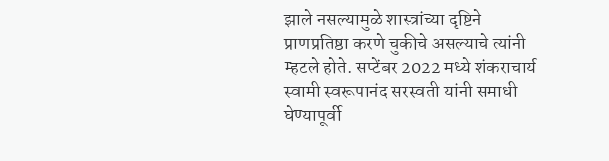झाले नसल्यामुळे शास्त्रांच्या दृष्टिने प्राणप्रतिष्ठा करणे चुकीचे असल्याचे त्यांनी म्हटले होते. सप्टेंबर 2022 मध्ये शंकराचार्य स्वामी स्वरूपानंद सरस्वती यांनी समाधी घेण्यापूर्वी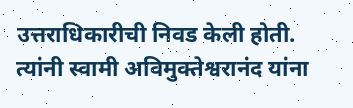उत्तराधिकारीची निवड केली होती. त्यांनी स्वामी अविमुक्तेश्वरानंद यांना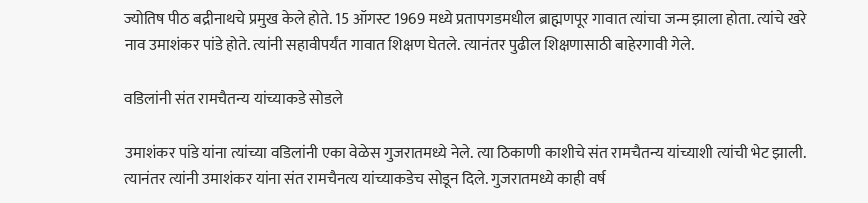ज्योतिष पीठ बद्रीनाथचे प्रमुख केले होते. 15 ऑगस्ट 1969 मध्ये प्रतापगडमधील ब्राह्मणपूर गावात त्यांचा जन्म झाला होता. त्यांचे खरे नाव उमाशंकर पांडे होते. त्यांनी सहावीपर्यंत गावात शिक्षण घेतले. त्यानंतर पुढील शिक्षणासाठी बाहेरगावी गेले.

वडिलांनी संत रामचैतन्य यांच्याकडे सोडले

उमाशंकर पांडे यांना त्यांच्या वडिलांनी एका वेळेस गुजरातमध्ये नेले. त्या ठिकाणी काशीचे संत रामचैतन्य यांच्याशी त्यांची भेट झाली. त्यानंतर त्यांनी उमाशंकर यांना संत रामचैनत्य यांच्याकडेच सोडून दिले. गुजरातमध्ये काही वर्ष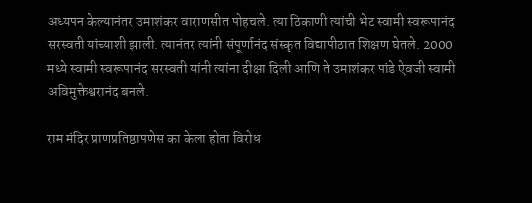अध्यपन केल्यानंतर उमाशंकर वाराणसीत पोहचले. त्या ठिकाणी त्यांची भेट स्वामी स्वरूपानंद सरस्वती यांच्याशी झाली. त्यानंतर त्यांनी संपूर्णानंद संस्कृत विद्यापीठात शिक्षण घेतले. 2000 मध्ये स्वामी स्वरूपानंद सरस्वती यांनी त्यांना दीक्षा दिली आणि ते उमाशंकर पांडे ऐवजी स्वामी अविमुक्तेश्वरानंद बनले.

राम मंदिर प्राणप्रतिष्ठापणेस का केला होता विरोध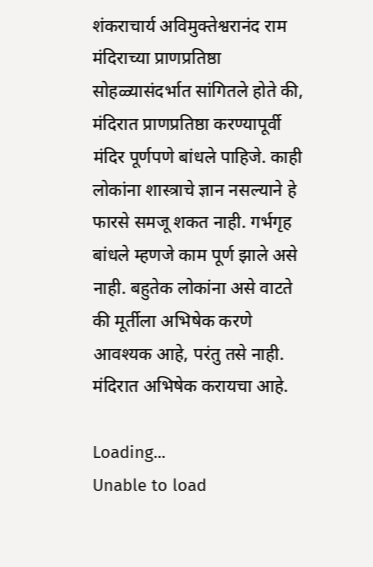शंकराचार्य अविमुक्तेश्वरानंद राम मंदिराच्या प्राणप्रतिष्ठा सोहळ्यासंदर्भात सांगितले होते की, मंदिरात प्राणप्रतिष्ठा करण्यापूर्वी मंदिर पूर्णपणे बांधले पाहिजे. काही लोकांना शास्त्राचे ज्ञान नसल्याने हे फारसे समजू शकत नाही. गर्भगृह बांधले म्हणजे काम पूर्ण झाले असे नाही. बहुतेक लोकांना असे वाटते की मूर्तीला अभिषेक करणे आवश्यक आहे, परंतु तसे नाही. मंदिरात अभिषेक करायचा आहे.

Loading...
Unable to load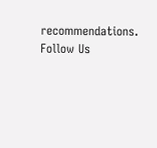recommendations.
Follow Us